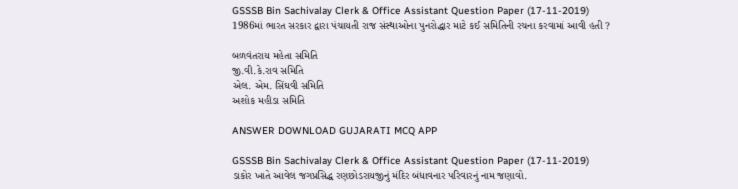GSSSB Bin Sachivalay Clerk & Office Assistant Question Paper (17-11-2019)
1986માં ભારત સરકાર દ્વારા પંચાયતી રાજ સંસ્થાઓના પુનરોદ્ધાર માટે કઈ સમિતિની રચના કરવામાં આવી હતી ?

બળવંતરાય મહેતા સમિતિ
જી.વી.કે.રાવ સમિતિ
એલ. એમ. સિંઘવી સમિતિ
અશોક મહીડા સમિતિ

ANSWER DOWNLOAD GUJARATI MCQ APP

GSSSB Bin Sachivalay Clerk & Office Assistant Question Paper (17-11-2019)
ડાકોર ખાતે આવેલ જગપ્રસિદ્ધ રણછોડરાયજીનું મંદિર બંધાવનાર પરિવારનું નામ જણાવો.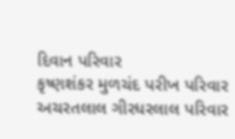દિવાન પરિવાર
કૃષ્ણશંકર મુળચંદ પરીખ પરિવાર
અચરતલાલ ગીરધરલાલ પરિવાર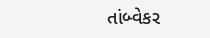તાંબ્વેકર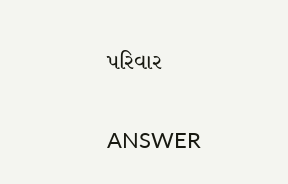પરિવાર

ANSWER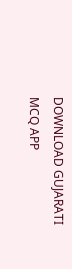DOWNLOAD GUJARATI MCQ APP